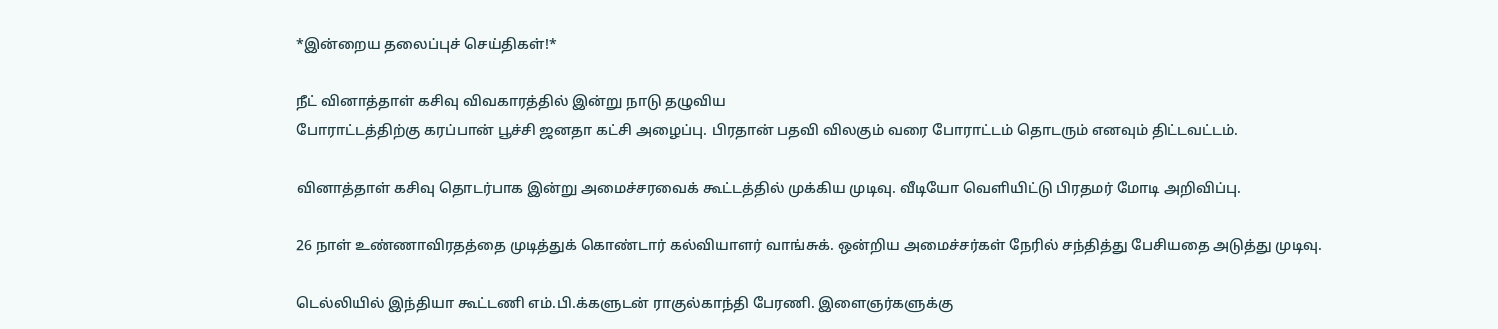*இன்றைய தலைப்புச் செய்திகள்!*

நீட் வினாத்தாள் கசிவு விவகாரத்தில் இன்று நாடு தழுவிய
போராட்டத்திற்கு கரப்பான் பூச்சி ஜனதா கட்சி அழைப்பு. பிரதான் பதவி விலகும் வரை போராட்டம் தொடரும் எனவும் திட்டவட்டம்.

வினாத்தாள் கசிவு தொடர்பாக இன்று அமைச்சரவைக் கூட்டத்தில் முக்கிய முடிவு. வீடியோ வெளியிட்டு பிரதமர் மோடி அறிவிப்பு.

26 நாள் உண்ணாவிரதத்தை முடித்துக் கொண்டார் கல்வியாளர் வாங்சுக். ஒன்றிய அமைச்சர்கள் நேரில் சந்தித்து பேசியதை அடுத்து முடிவு.

டெல்லியில் இந்தியா கூட்டணி எம்.பி.க்களுடன் ராகுல்காந்தி பேரணி. இளைஞர்களுக்கு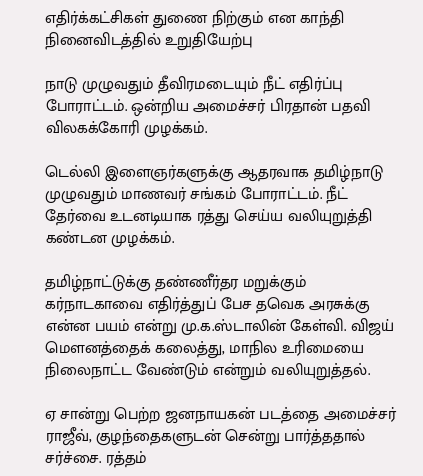எதிர்க்கட்சிகள் துணை நிற்கும் என காந்தி நினைவிடத்தில் உறுதியேற்பு

நாடு முழுவதும் தீவிரமடையும் நீட் எதிர்ப்பு போராட்டம். ஒன்றிய அமைச்சர் பிரதான் பதவி விலகக்கோரி முழக்கம்.

டெல்லி இளைஞர்களுக்கு ஆதரவாக தமிழ்நாடு முழுவதும் மாணவர் சங்கம் போராட்டம். நீட் தேர்வை உடனடியாக ரத்து செய்ய வலியுறுத்தி கண்டன முழக்கம்.

தமிழ்நாட்டுக்கு தண்ணீர்தர மறுக்கும் கர்நாடகாவை எதிர்த்துப் பேச தவெக அரசுக்கு என்ன பயம் என்று மு.க.ஸ்டாலின் கேள்வி. விஜய் மௌனத்தைக் கலைத்து, மாநில உரிமையை நிலைநாட்ட வேண்டும் என்றும் வலியுறுத்தல்.

ஏ சான்று பெற்ற ஜனநாயகன் படத்தை அமைச்சர் ராஜீவ், குழந்தைகளுடன் சென்று பார்த்ததால் சர்ச்சை. ரத்தம்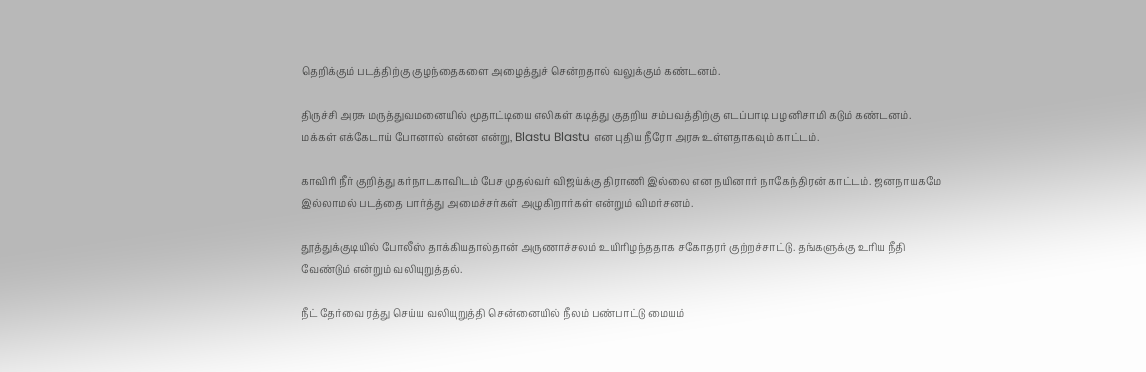தெறிக்கும் படத்திற்கு குழந்தைகளை அழைத்துச் சென்றதால் வலுக்கும் கண்டனம்.

திருச்சி அரசு மருத்துவமனையில் மூதாட்டியை எலிகள் கடித்து குதறிய சம்பவத்திற்கு எடப்பாடி பழனிசாமி கடும் கண்டனம். மக்கள் எக்கேடாய் போனால் என்ன என்று, Blastu Blastu என புதிய நீரோ அரசு உள்ளதாகவும் காட்டம்.

காவிரி நீர் குறித்து கர்நாடகாவிடம் பேச முதல்வர் விஜய்க்கு திராணி இல்லை என நயினார் நாகேந்திரன் காட்டம். ஜனநாயகமே இல்லாமல் படத்தை பார்த்து அமைச்சர்கள் அழுகிறார்கள் என்றும் விமர்சனம்.

தூத்துக்குடியில் போலீஸ் தாக்கியதால்தான் அருணாச்சலம் உயிரிழந்ததாக சகோதரர் குற்றச்சாட்டு. தங்களுக்கு உரிய நீதி வேண்டும் என்றும் வலியுறுத்தல்.

நீட் தேர்வை ரத்து செய்ய வலியுறுத்தி சென்னையில் நீலம் பண்பாட்டு மையம்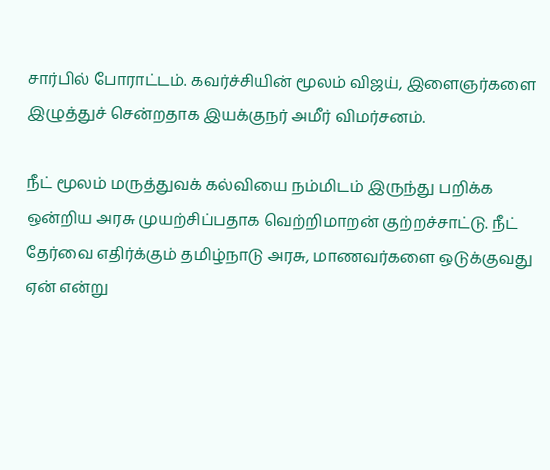சார்பில் போராட்டம். கவர்ச்சியின் மூலம் விஜய், இளைஞர்களை இழுத்துச் சென்றதாக இயக்குநர் அமீர் விமர்சனம்.

நீட் மூலம் மருத்துவக் கல்வியை நம்மிடம் இருந்து பறிக்க ஒன்றிய அரசு முயற்சிப்பதாக வெற்றிமாறன் குற்றச்சாட்டு. நீட் தேர்வை எதிர்க்கும் தமிழ்நாடு அரசு, மாணவர்களை ஒடுக்குவது ஏன் என்று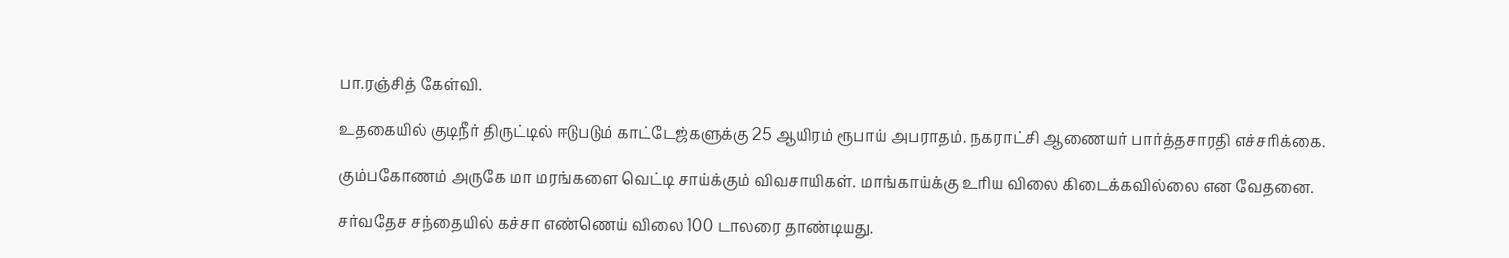பா.ரஞ்சித் கேள்வி.

உதகையில் குடிநீர் திருட்டில் ஈடுபடும் காட்டேஜ்களுக்கு 25 ஆயிரம் ரூபாய் அபராதம். நகராட்சி ஆணையர் பார்த்தசாரதி எச்சரிக்கை.

கும்பகோணம் அருகே மா மரங்களை வெட்டி சாய்க்கும் விவசாயிகள். மாங்காய்க்கு உரிய விலை கிடைக்கவில்லை என வேதனை.

சர்வதேச சந்தையில் கச்சா எண்ணெய் விலை 100 டாலரை தாண்டியது.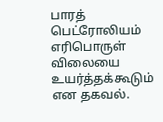பாரத் பெட்ரோலியம் எரிபொருள் விலையை உயர்த்தக்கூடும் என தகவல்.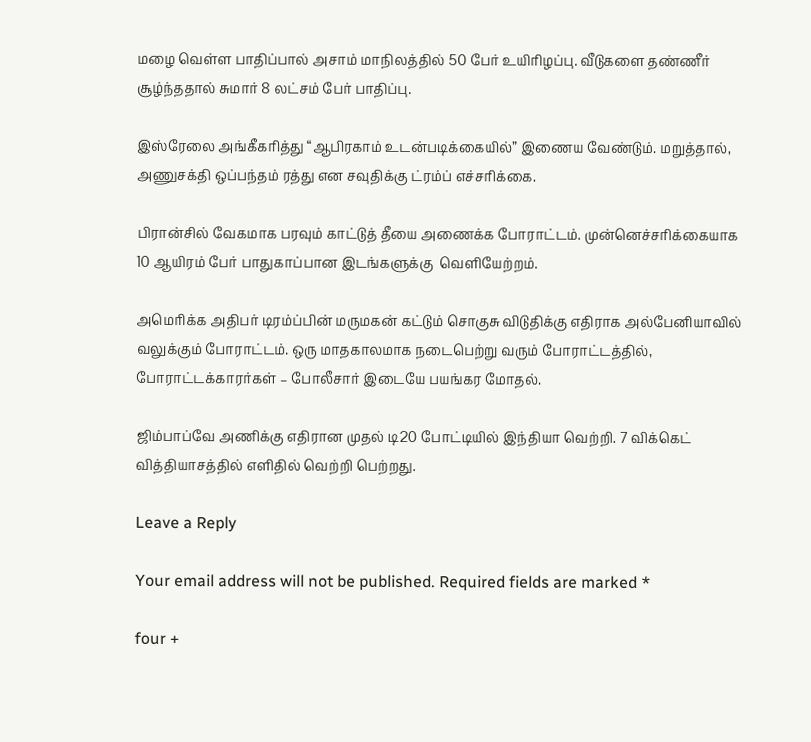மழை வெள்ள பாதிப்பால் அசாம் மாநிலத்தில் 50 பேர் உயிரிழப்பு. வீடுகளை தண்ணீர் சூழ்ந்ததால் சுமார் 8 லட்சம் பேர் பாதிப்பு.

இஸ்ரேலை அங்கீகரித்து “ஆபிரகாம் உடன்படிக்கையில்” இணைய வேண்டும். மறுத்தால், அணுசக்தி ஒப்பந்தம் ரத்து என சவுதிக்கு ட்ரம்ப் எச்சரிக்கை.

பிரான்சில் வேகமாக பரவும் காட்டுத் தீயை அணைக்க போராட்டம். முன்னெச்சரிக்கையாக 10 ஆயிரம் பேர் பாதுகாப்பான இடங்களுக்கு  வெளியேற்றம்.

அமெரிக்க அதிபர் டிரம்ப்பின் மருமகன் கட்டும் சொகுசு விடுதிக்கு எதிராக அல்பேனியாவில் வலுக்கும் போராட்டம். ஒரு மாதகாலமாக நடைபெற்று வரும் போராட்டத்தில், போராட்டக்காரர்கள் – போலீசார் இடையே பயங்கர மோதல்.

ஜிம்பாப்வே அணிக்கு எதிரான முதல் டி20 போட்டியில் இந்தியா வெற்றி. 7 விக்கெட் வித்தியாசத்தில் எளிதில் வெற்றி பெற்றது.

Leave a Reply

Your email address will not be published. Required fields are marked *

four +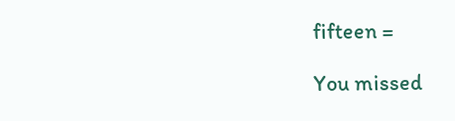fifteen =

You missed